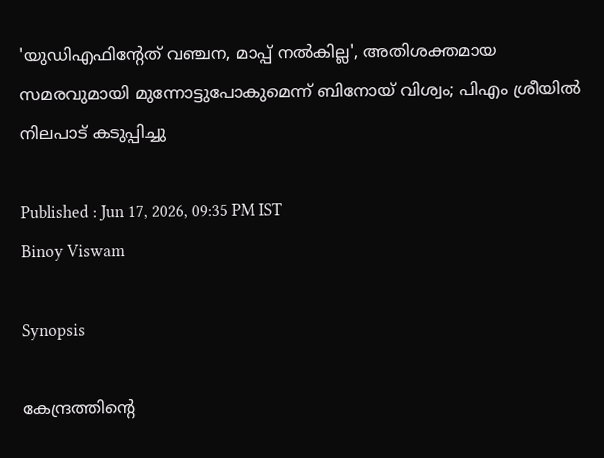'യുഡിഎഫിന്റേത് വഞ്ചന, മാപ്പ് നൽകില്ല', അതിശക്തമായ സമരവുമായി മുന്നോട്ടുപോകുമെന്ന് ബിനോയ് വിശ്വം; പിഎം ശ്രീയിൽ നിലപാട് കടുപ്പിച്ചു

Published : Jun 17, 2026, 09:35 PM IST
Binoy Viswam

Synopsis

കേന്ദ്രത്തിന്റെ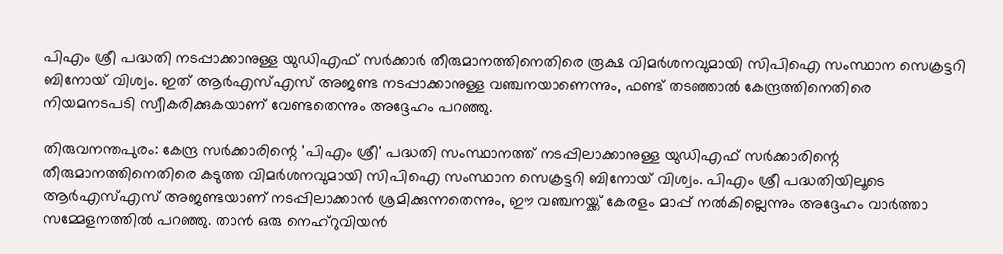പിഎം ശ്രീ പദ്ധതി നടപ്പാക്കാനുള്ള യുഡിഎഫ് സർക്കാർ തീരുമാനത്തിനെതിരെ രൂക്ഷ വിമർശനവുമായി സിപിഐ സംസ്ഥാന സെക്രട്ടറി ബിനോയ് വിശ്വം. ഇത് ആർഎസ്എസ് അജണ്ട നടപ്പാക്കാനുള്ള വഞ്ചനയാണെന്നും, ഫണ്ട് തടഞ്ഞാൽ കേന്ദ്രത്തിനെതിരെ നിയമനടപടി സ്വീകരിക്കുകയാണ് വേണ്ടതെന്നും അദ്ദേഹം പറഞ്ഞു.

തിരുവനന്തപുരം: കേന്ദ്ര സർക്കാരിന്റെ 'പിഎം ശ്രീ' പദ്ധതി സംസ്ഥാനത്ത് നടപ്പിലാക്കാനുള്ള യുഡിഎഫ് സർക്കാരിന്റെ തീരുമാനത്തിനെതിരെ കടുത്ത വിമർശനവുമായി സിപിഐ സംസ്ഥാന സെക്രട്ടറി ബിനോയ് വിശ്വം. പിഎം ശ്രീ പദ്ധതിയിലൂടെ ആർഎസ്എസ് അജണ്ടയാണ് നടപ്പിലാക്കാൻ ശ്രമിക്കുന്നതെന്നും, ഈ വഞ്ചനയ്ക്ക് കേരളം മാപ്പ് നൽകില്ലെന്നും അദ്ദേഹം വാർത്താ സമ്മേളനത്തിൽ പറഞ്ഞു. താൻ ഒരു നെഹ്റുവിയൻ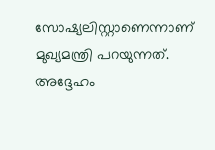സോഷ്യലിസ്റ്റാണെന്നാണ് മുഖ്യമന്ത്രി പറയുന്നത്. അദ്ദേഹം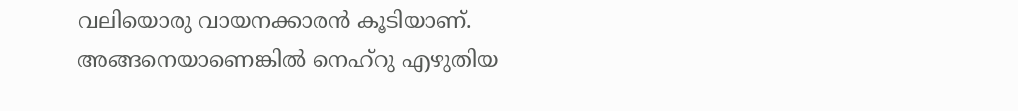വലിയൊരു വായനക്കാരൻ കൂടിയാണ്. അങ്ങനെയാണെങ്കിൽ നെഹ്റു എഴുതിയ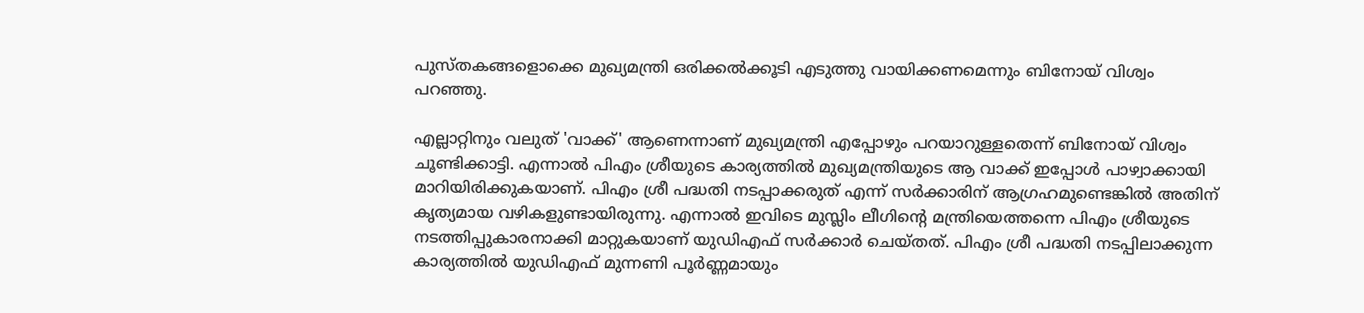പുസ്തകങ്ങളൊക്കെ മുഖ്യമന്ത്രി ഒരിക്കൽക്കൂടി എടുത്തു വായിക്കണമെന്നും ബിനോയ് വിശ്വം പറഞ്ഞു.

എല്ലാറ്റിനും വലുത് 'വാക്ക്' ആണെന്നാണ് മുഖ്യമന്ത്രി എപ്പോഴും പറയാറുള്ളതെന്ന് ബിനോയ് വിശ്വം ചൂണ്ടിക്കാട്ടി. എന്നാൽ പിഎം ശ്രീയുടെ കാര്യത്തിൽ മുഖ്യമന്ത്രിയുടെ ആ വാക്ക് ഇപ്പോൾ പാഴ്വാക്കായി മാറിയിരിക്കുകയാണ്. പിഎം ശ്രീ പദ്ധതി നടപ്പാക്കരുത് എന്ന് സർക്കാരിന് ആഗ്രഹമുണ്ടെങ്കിൽ അതിന് കൃത്യമായ വഴികളുണ്ടായിരുന്നു. എന്നാൽ ഇവിടെ മുസ്ലിം ലീഗിന്റെ മന്ത്രിയെത്തന്നെ പിഎം ശ്രീയുടെ നടത്തിപ്പുകാരനാക്കി മാറ്റുകയാണ് യുഡിഎഫ് സർക്കാർ ചെയ്തത്. പിഎം ശ്രീ പദ്ധതി നടപ്പിലാക്കുന്ന കാര്യത്തിൽ യുഡിഎഫ് മുന്നണി പൂർണ്ണമായും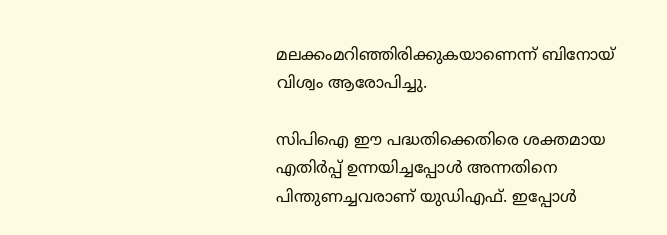മലക്കംമറിഞ്ഞിരിക്കുകയാണെന്ന് ബിനോയ് വിശ്വം ആരോപിച്ചു.

സിപിഐ ഈ പദ്ധതിക്കെതിരെ ശക്തമായ എതിർപ്പ് ഉന്നയിച്ചപ്പോൾ അന്നതിനെ പിന്തുണച്ചവരാണ് യുഡിഎഫ്. ഇപ്പോൾ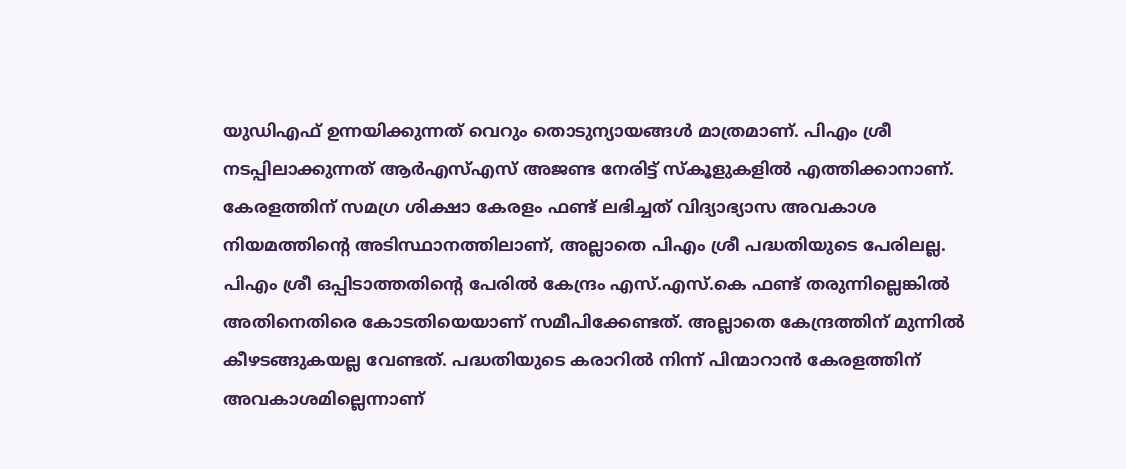യുഡിഎഫ് ഉന്നയിക്കുന്നത് വെറും തൊടുന്യായങ്ങൾ മാത്രമാണ്. പിഎം ശ്രീ നടപ്പിലാക്കുന്നത് ആർഎസ്എസ് അജണ്ട നേരിട്ട് സ്കൂളുകളിൽ എത്തിക്കാനാണ്. കേരളത്തിന് സമഗ്ര ശിക്ഷാ കേരളം ഫണ്ട് ലഭിച്ചത് വിദ്യാഭ്യാസ അവകാശ നിയമത്തിന്റെ അടിസ്ഥാനത്തിലാണ്, അല്ലാതെ പിഎം ശ്രീ പദ്ധതിയുടെ പേരിലല്ല. പിഎം ശ്രീ ഒപ്പിടാത്തതിന്റെ പേരിൽ കേന്ദ്രം എസ്.എസ്.കെ ഫണ്ട് തരുന്നില്ലെങ്കിൽ അതിനെതിരെ കോടതിയെയാണ് സമീപിക്കേണ്ടത്. അല്ലാതെ കേന്ദ്രത്തിന് മുന്നിൽ കീഴടങ്ങുകയല്ല വേണ്ടത്. പദ്ധതിയുടെ കരാറിൽ നിന്ന് പിന്മാറാൻ കേരളത്തിന് അവകാശമില്ലെന്നാണ്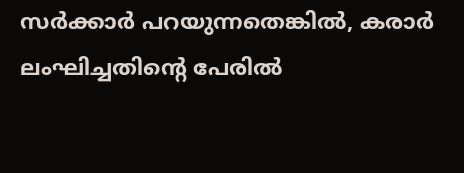സർക്കാർ പറയുന്നതെങ്കിൽ, കരാർ ലംഘിച്ചതിന്റെ പേരിൽ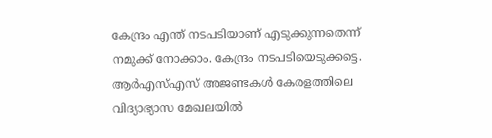കേന്ദ്രം എന്ത് നടപടിയാണ് എടുക്കുന്നതെന്ന് നമുക്ക് നോക്കാം. കേന്ദ്രം നടപടിയെടുക്കട്ടെ. ആർഎസ്എസ് അജണ്ടകൾ കേരളത്തിലെ വിദ്യാഭ്യാസ മേഖലയിൽ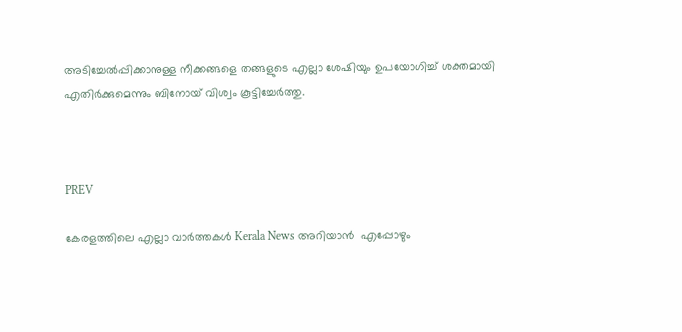അടിച്ചേൽപ്പിക്കാനുള്ള നീക്കങ്ങളെ തങ്ങളുടെ എല്ലാ ശേഷിയും ഉപയോഗിച്ച് ശക്തമായി എതിർക്കുമെന്നും ബിനോയ് വിശ്വം കൂട്ടിച്ചേർത്തു.



PREV

കേരളത്തിലെ എല്ലാ വാർത്തകൾ Kerala News അറിയാൻ  എപ്പോഴും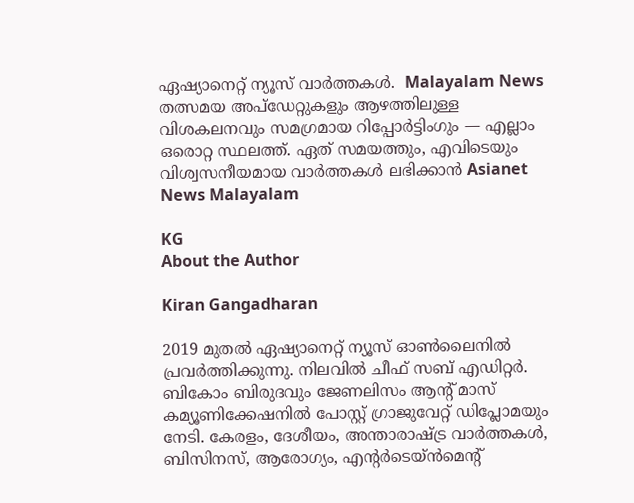ഏഷ്യാനെറ്റ് ന്യൂസ് വാർത്തകൾ.  Malayalam News   തത്സമയ അപ്‌ഡേറ്റുകളും ആഴത്തിലുള്ള വിശകലനവും സമഗ്രമായ റിപ്പോർട്ടിംഗും — എല്ലാം ഒരൊറ്റ സ്ഥലത്ത്. ഏത് സമയത്തും, എവിടെയും വിശ്വസനീയമായ വാർത്തകൾ ലഭിക്കാൻ Asianet News Malayalam

KG
About the Author

Kiran Gangadharan

2019 മുതല്‍ ഏഷ്യാനെറ്റ് ന്യൂസ് ഓണ്‍ലൈനില്‍ പ്രവര്‍ത്തിക്കുന്നു. നിലവില്‍ ചീഫ് സബ് എഡിറ്റർ. ബികോം ബിരുദവും ജേണലിസം ആൻ്റ് മാസ് കമ്യൂണിക്കേഷനിൽ പോസ്റ്റ് ഗ്രാജുവേറ്റ് ഡിപ്ലോമയും നേടി. കേരളം, ദേശീയം, അന്താരാഷ്ട്ര വാര്‍ത്തകള്‍, ബിസിനസ്, ആരോഗ്യം, എന്റർടെയ്ൻമെൻ്റ്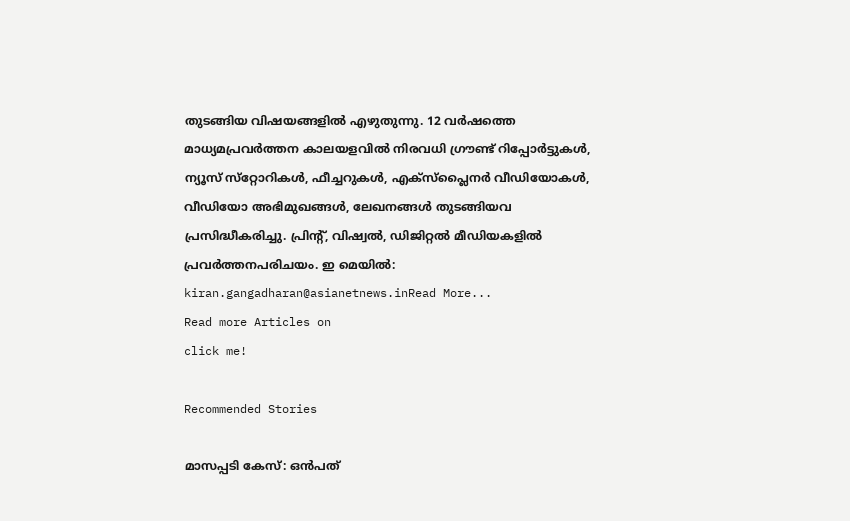തുടങ്ങിയ വിഷയങ്ങളില്‍ എഴുതുന്നു. 12 വര്‍ഷത്തെ മാധ്യമപ്രവര്‍ത്തന കാലയളവില്‍ നിരവധി ഗ്രൗണ്ട് റിപ്പോര്‍ട്ടുകള്‍, ന്യൂസ് സ്‌റ്റോറികള്‍, ഫീച്ചറുകള്‍, എക്‌സ്‌പ്ലൈന‍ർ വീഡിയോകൾ, വീഡിയോ അഭിമുഖങ്ങള്‍, ലേഖനങ്ങള്‍ തുടങ്ങിയവ പ്രസിദ്ധീകരിച്ചു. പ്രിന്റ്, വിഷ്വല്‍, ഡിജിറ്റല്‍ മീഡിയകളില്‍ പ്രവര്‍ത്തനപരിചയം. ഇ മെയില്‍: kiran.gangadharan@asianetnews.inRead More...
Read more Articles on
click me!

Recommended Stories

മാസപ്പടി കേസ്: ഒൻപത്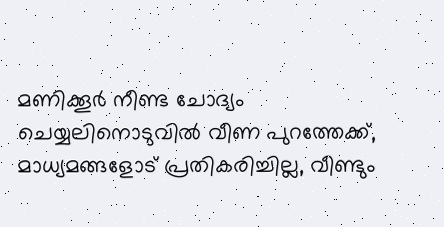മണിക്കൂർ നീണ്ട ചോദ്യം ചെയ്യലിനൊടുവിൽ വീണ പുറത്തേക്ക്, മാധ്യമങ്ങളോട് പ്രതികരിച്ചില്ല, വീണ്ടും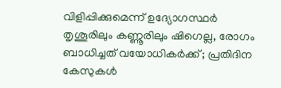വിളിപ്പിക്കുമെന്ന് ഉദ്യോഗസ്ഥർ
തൃശൂരിലും കണ്ണൂരിലും ഷിഗെല്ല, രോഗം ബാധിച്ചത് വയോധികർക്ക്; പ്രതിദിന കേസുകൾ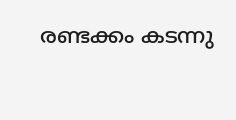രണ്ടക്കം കടന്നു